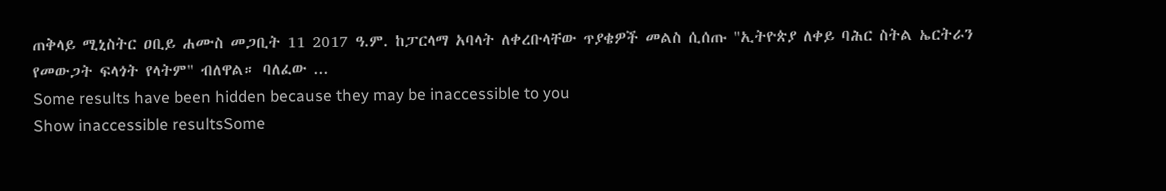ጠቅላይ ሚኒስትር ዐቢይ ሐሙስ መጋቢት 11 2017 ዓ.ም. ከፓርላማ አባላት ለቀረቡላቸው ጥያቄዎች መልስ ሲሰጡ "ኢትዮጵያ ለቀይ ባሕር ስትል ኤርትራን የመውጋት ፍላጎት የላትም" ብለዋል። ባለፈው ...
Some results have been hidden because they may be inaccessible to you
Show inaccessible resultsSome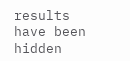results have been hidden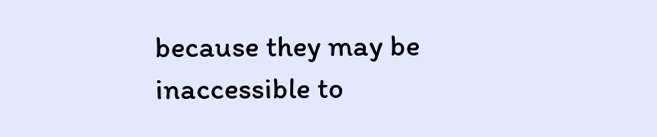because they may be inaccessible to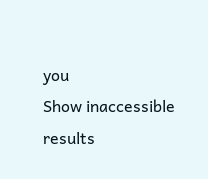you
Show inaccessible results